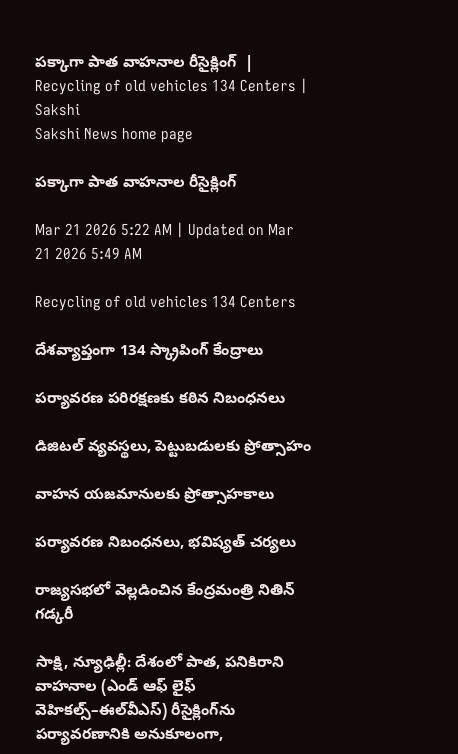పక్కాగా పాత వాహనాల రీసైక్లింగ్‌  | Recycling of old vehicles 134 Centers | Sakshi
Sakshi News home page

పక్కాగా పాత వాహనాల రీసైక్లింగ్‌

Mar 21 2026 5:22 AM | Updated on Mar 21 2026 5:49 AM

Recycling of old vehicles 134 Centers

దేశవ్యాప్తంగా 134 స్క్రాపింగ్‌ కేంద్రాలు

పర్యావరణ పరిరక్షణకు కఠిన నిబంధనలు

డిజిటల్‌ వ్యవస్థలు, పెట్టుబడులకు ప్రోత్సాహం

వాహన యజమానులకు ప్రోత్సాహకాలు

పర్యావరణ నిబంధనలు, భవిష్యత్‌ చర్యలు

రాజ్యసభలో వెల్లడించిన కేంద్రమంత్రి నితిన్‌ గడ్కరీ

సాక్షి, న్యూఢిల్లీ: దేశంలో పాత, పనికిరాని వాహనాల (ఎండ్‌ ఆఫ్‌ లైఫ్‌ వెహికల్స్‌–ఈల్‌వీఎస్‌) రీసైక్లింగ్‌ను పర్యావరణానికి అనుకూలంగా,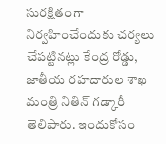సురక్షితంగా నిర్వహించేందుకు చర్యలు చేపట్టినట్లు కేంద్ర రోడ్డు, జాతీయ రహదారుల శాఖ మంత్రి నితిన్‌ గడ్కారీ తెలిపారు. ఇందుకోసం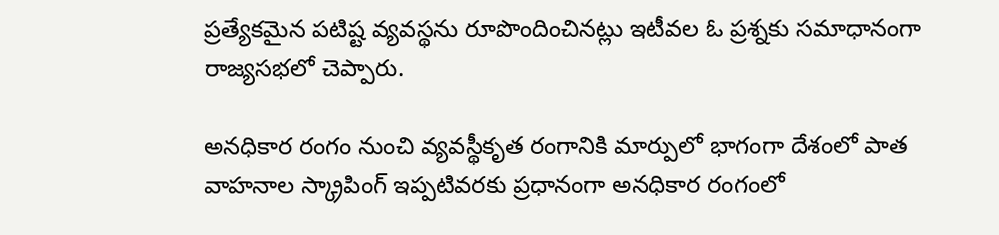ప్రత్యేకమైన పటిష్ట వ్యవస్థను రూపొందించినట్లు ఇటీవల ఓ ప్రశ్నకు సమాధానంగా రాజ్యసభలో చెప్పారు.

అనధికార రంగం నుంచి వ్యవస్థీకృత రంగానికి మార్పులో భాగంగా దేశంలో పాత వాహనాల స్క్రాపింగ్‌ ఇప్పటివరకు ప్రధానంగా అనధికార రంగంలో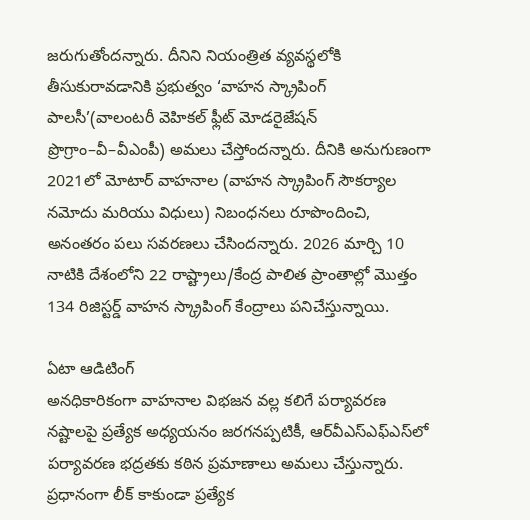జరుగుతోందన్నారు. దీనిని నియంత్రిత వ్యవస్థలోకి తీసుకురావడానికి ప్రభుత్వం ‘వాహన స్క్రాపింగ్‌ పాలసీ’(వాలంటరీ వెహికల్‌ ఫ్లీట్‌ మోడరైజేషన్‌ ప్రొగ్రాం–వీ–వీఎంపీ) అమలు చేస్తోందన్నారు. దీనికి అనుగుణంగా 2021లో మోటార్‌ వాహనాల (వాహన స్క్రాపింగ్‌ సౌకర్యాల నమోదు మరియు విధులు) నిబంధనలు రూపొందించి, అనంతరం పలు సవరణలు చేసిందన్నారు. 2026 మార్చి 10 నాటికి దేశంలోని 22 రాష్ట్రాలు/కేంద్ర పాలిత ప్రాంతాల్లో మొత్తం 134 రిజిస్టర్డ్‌ వాహన స్క్రాపింగ్‌ కేంద్రాలు పనిచేస్తున్నాయి.

ఏటా ఆడిటింగ్‌
అనధికారికంగా వాహనాల విభజన వల్ల కలిగే పర్యావరణ నష్టాలపై ప్రత్యేక అధ్యయనం జరగనప్పటికీ, ఆర్‌వీఎస్‌ఎఫ్‌ఎస్‌లో పర్యావరణ భద్రతకు కఠిన ప్రమాణాలు అమలు చేస్తున్నారు. ప్రధానంగా లీక్‌ కాకుండా ప్రత్యేక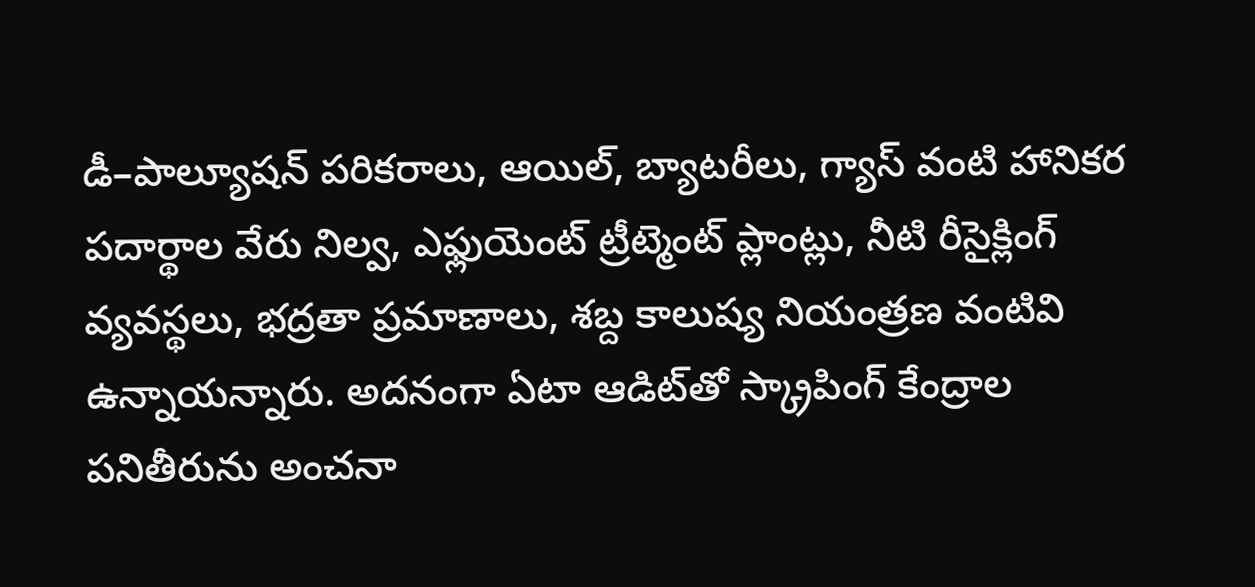డీ–పాల్యూషన్‌ పరికరాలు, ఆయిల్, బ్యాటరీలు, గ్యాస్‌ వంటి హానికర పదార్థాల వేరు నిల్వ, ఎఫ్లుయెంట్‌ ట్రీట్మెంట్‌ ప్లాంట్లు, నీటి రీసైక్లింగ్‌ వ్యవస్థలు, భద్రతా ప్రమాణాలు, శబ్ద కాలుష్య నియంత్రణ వంటివి ఉన్నాయన్నారు. అదనంగా ఏటా ఆడిట్‌తో స్క్రాపింగ్‌ కేంద్రాల పనితీరును అంచనా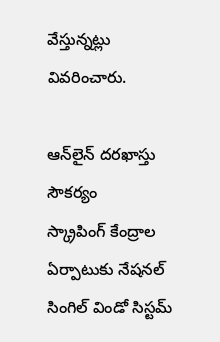వేస్తున్నట్లు వివరించారు.

ఆన్‌లైన్‌ దరఖాస్తు సౌకర్యం
స్క్రాపింగ్‌ కేంద్రాల ఏర్పాటుకు నేషనల్‌ సింగిల్‌ విండో సిస్టమ్‌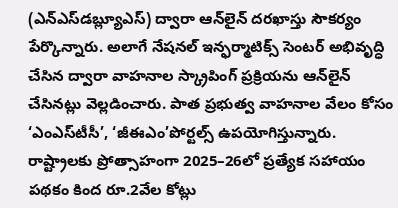(ఎన్‌ఎస్‌డబ్ల్యూఎస్‌) ద్వారా ఆన్‌లైన్‌ దరఖాస్తు సౌకర్యం పేర్కొన్నారు. అలాగే నేషనల్‌ ఇన్ఫర్మాటిక్స్‌ సెంటర్‌ అభివృద్ధి చేసిన ద్వారా వాహనాల స్క్రాపింగ్‌ ప్రక్రియను ఆన్‌లైన్‌ చేసినట్లు వెల్లడించారు. పాత ప్రభుత్వ వాహనాల వేలం కోసం ‘ఎంఎస్‌టీసీ’, ‘జీఈఎం’పోర్టల్స్‌ ఉపయోగిస్తున్నారు. రాష్ట్రాలకు ప్రోత్సాహంగా 2025–26లో ప్రత్యేక సహాయం పథకం కింద రూ.2వేల కోట్లు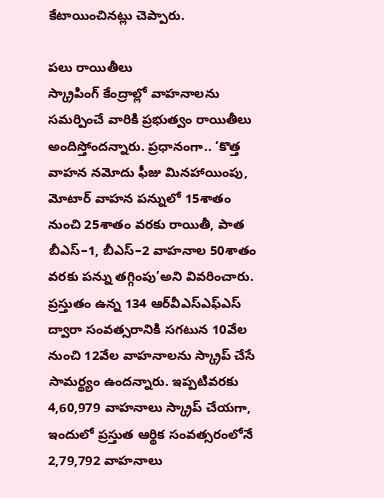కేటాయించినట్లు చెప్పారు.

పలు రాయితీలు
స్క్రాపింగ్‌ కేంద్రాల్లో వాహనాలను సమర్పించే వారికి ప్రభుత్వం రాయితీలు అందిస్తోందన్నారు. ప్రధానంగా.. ‘కొత్త వాహన నమోదు ఫీజు మినహాయింపు, మోటార్‌ వాహన పన్నులో 15శాతం నుంచి 25శాతం వరకు రాయితీ, పాత బీఎస్‌–1, బీఎస్‌–2 వాహనాల 50శాతం వరకు పన్ను తగ్గింపు’అని వివరించారు. ప్రస్తుతం ఉన్న 134 ఆర్‌వీఎస్‌ఎఫ్‌ఎస్‌ ద్వారా సంవత్సరానికి సగటున 10వేల నుంచి 12వేల వాహనాలను స్క్రాప్‌ చేసే సామర్థ్యం ఉందన్నారు. ఇప్పటివరకు 4,60,979 వాహనాలు స్క్రాప్‌ చేయగా, ఇందులో ప్రస్తుత ఆర్థిక సంవత్సరంలోనే 2,79,792 వాహనాలు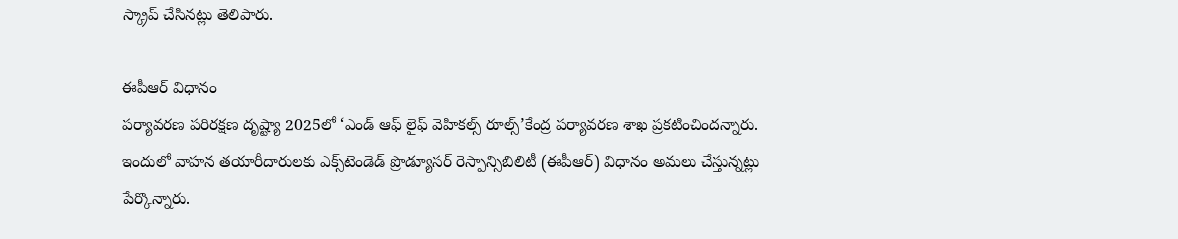స్క్రాప్‌ చేసినట్లు తెలిపారు.

ఈపీఆర్‌ విధానం
పర్యావరణ పరిరక్షణ దృష్ట్యా 2025లో ‘ఎండ్‌ ఆఫ్‌ లైఫ్‌ వెహికల్స్‌ రూల్స్‌’కేంద్ర పర్యావరణ శాఖ ప్రకటించిందన్నారు. ఇందులో వాహన తయారీదారులకు ఎక్స్‌టెండెడ్‌ ప్రొడ్యూసర్‌ రెస్పాన్సిబిలిటీ (ఈపీఆర్‌) విధానం అమలు చేస్తున్నట్లు పేర్కొన్నారు.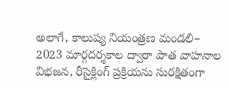అలాగే, కాలుష్య నియంత్రణ మండలి– 2023 మార్గదర్శకాల ద్వారా పాత వాహనాల విభజన, రీసైక్లింగ్‌ ప్రక్రియను సురక్షితంగా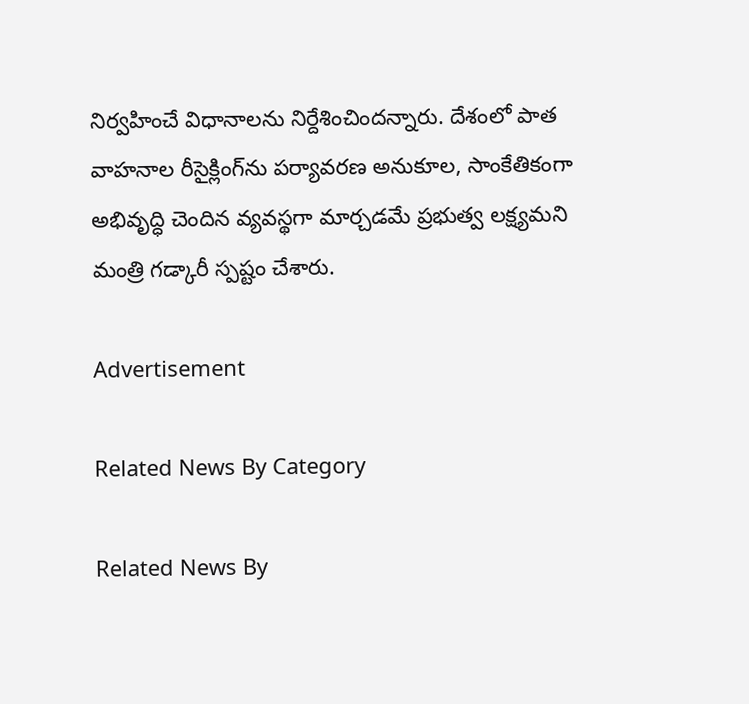నిర్వహించే విధానాలను నిర్దేశించిందన్నారు. దేశంలో పాత వాహనాల రీసైక్లింగ్‌ను పర్యావరణ అనుకూల, సాంకేతికంగా అభివృద్ధి చెందిన వ్యవస్థగా మార్చడమే ప్రభుత్వ లక్ష్యమని మంత్రి గడ్కారీ స్పష్టం చేశారు.

Advertisement

Related News By Category

Related News By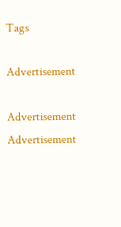Tags

Advertisement

Advertisement
Advertisement